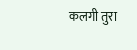कलगी तुरा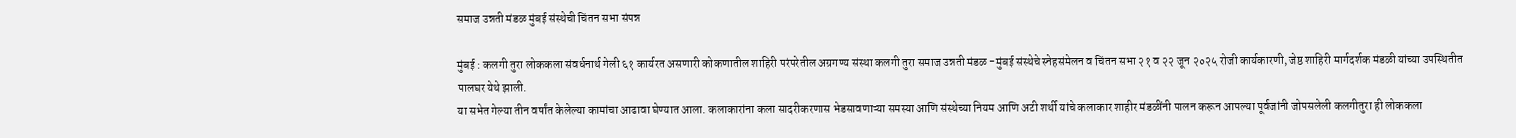समाज उन्नती मंडळ मुंबई संस्थेची चिंतन सभा संपन्न

मुंबई : कलगी तुरा लोककला संवर्धनार्थ गेली ६१ कार्यरत असणारी कोकणातील शाहिरी परंपरेतील अग्रगण्य संस्था कलगी तुरा समाज उन्नती मंडळ -मुंबई संस्थेचे स्नेहसंमेलन व चिंतन सभा २१ व २२ जून २०२५ रोजी कार्यकारणी, जेष्ठ शाहिरी मार्गदर्शक मंडळी यांच्या उपस्थितीत पालघर येथे झाली.
या सभेत गेल्या तीन वर्षांत केलेल्या कामांचा आढावा घेण्यात आला. कलाकारांना कला सादरीकरणास भेडसावणाऱ्या समस्या आणि संस्थेच्या नियम आणि अटी शर्थी यांचे कलाकार शाहीर मंडळींनी पालन करून आपल्या पूर्वजांनी जोपसलेली कलगीतुरा ही लोककला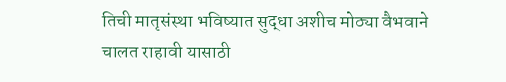तिची मातृसंस्था भविष्यात सुद्धा अशीच मोठ्या वैभवाने चालत राहावी यासाठी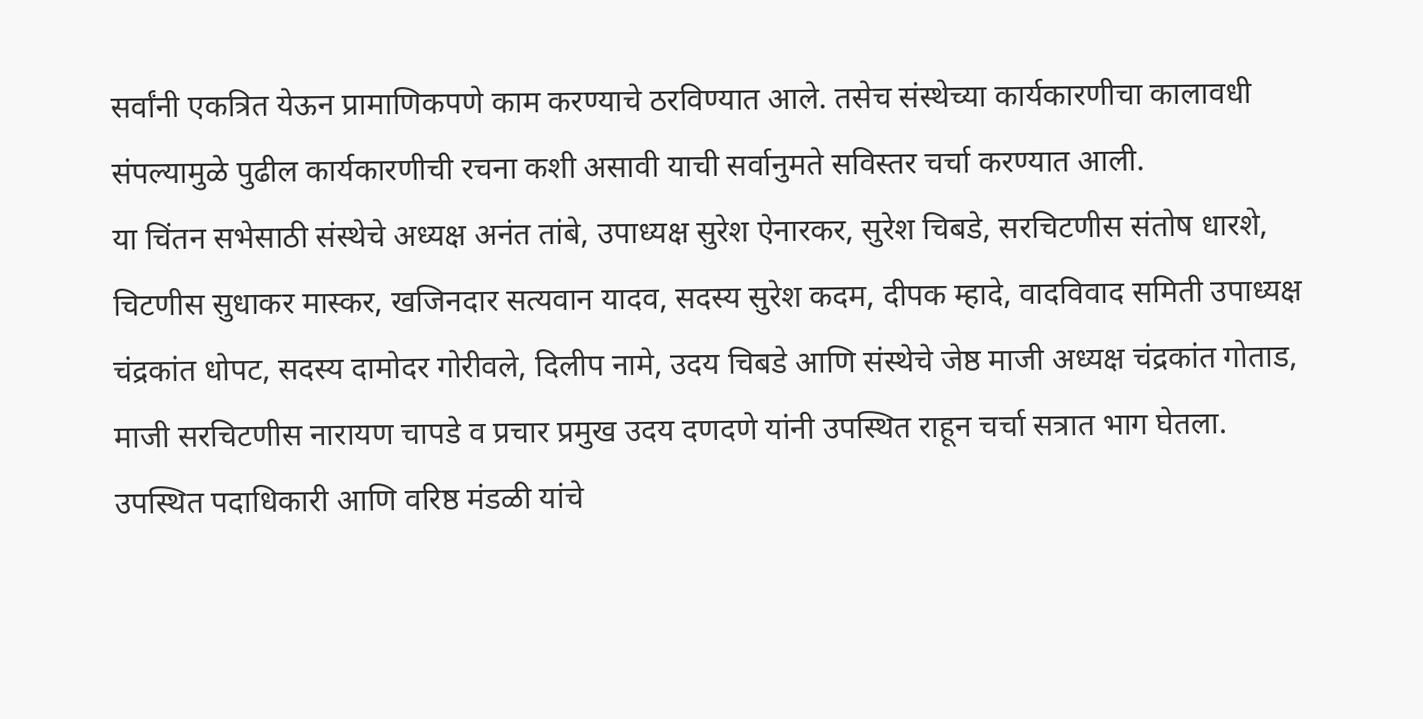सर्वांनी एकत्रित येऊन प्रामाणिकपणे काम करण्याचे ठरविण्यात आले. तसेच संस्थेच्या कार्यकारणीचा कालावधी संपल्यामुळे पुढील कार्यकारणीची रचना कशी असावी याची सर्वानुमते सविस्तर चर्चा करण्यात आली.
या चिंतन सभेसाठी संस्थेचे अध्यक्ष अनंत तांबे, उपाध्यक्ष सुरेश ऐनारकर, सुरेश चिबडे, सरचिटणीस संतोष धारशे, चिटणीस सुधाकर मास्कर, खजिनदार सत्यवान यादव, सदस्य सुरेश कदम, दीपक म्हादे, वादविवाद समिती उपाध्यक्ष चंद्रकांत धोपट, सदस्य दामोदर गोरीवले, दिलीप नामे, उदय चिबडे आणि संस्थेचे जेष्ठ माजी अध्यक्ष चंद्रकांत गोताड, माजी सरचिटणीस नारायण चापडे व प्रचार प्रमुख उदय दणदणे यांनी उपस्थित राहून चर्चा सत्रात भाग घेतला.
उपस्थित पदाधिकारी आणि वरिष्ठ मंडळी यांचे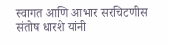स्वागत आणि आभार सरचिटणीस संतोष धारशे यांनी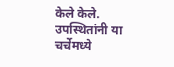केले केले. उपस्थितांनी या चर्चेमध्ये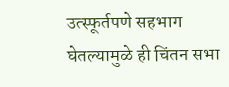उत्स्फूर्तपणे सहभाग घेतल्यामुळे ही चिंतन सभा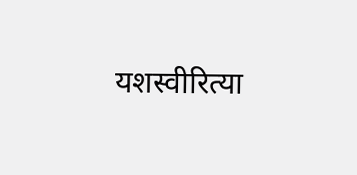यशस्वीरित्या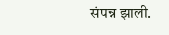संपन्न झाली.